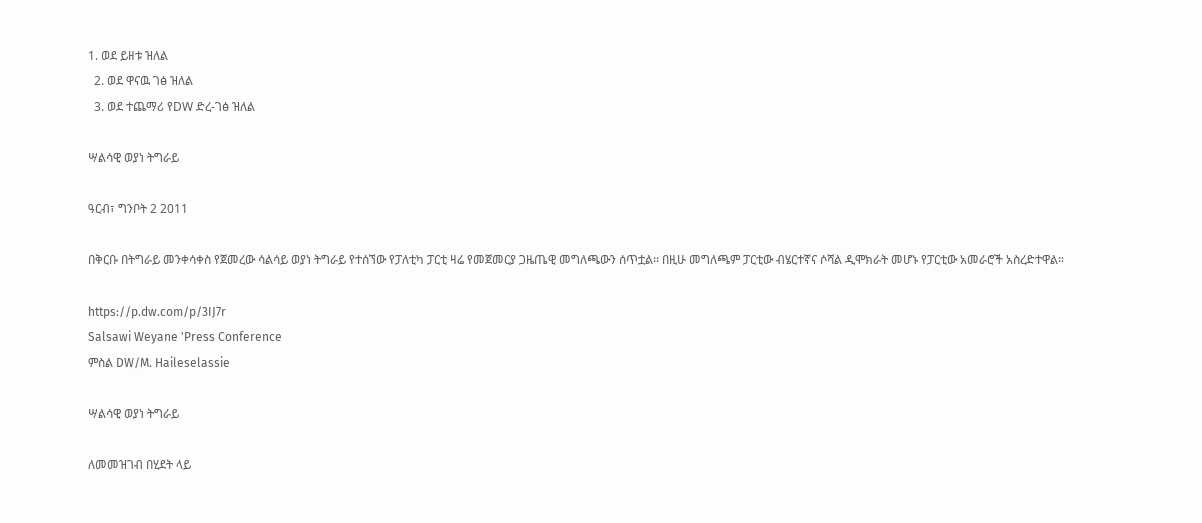1. ወደ ይዘቱ ዝለል
  2. ወደ ዋናዉ ገፅ ዝለል
  3. ወደ ተጨማሪ የDW ድረ-ገፅ ዝለል

ሣልሳዊ ወያነ ትግራይ

ዓርብ፣ ግንቦት 2 2011

በቅርቡ በትግራይ መንቀሳቀስ የጀመረው ሳልሳይ ወያነ ትግራይ የተሰኘው የፓለቲካ ፓርቲ ዛሬ የመጀመርያ ጋዜጤዊ መግለጫውን ሰጥቷል፡፡ በዚሁ መግለጫም ፓርቲው ብሄርተኛና ሶሻል ዲሞክራት መሆኑ የፓርቲው አመራሮች አስረድተዋል።

https://p.dw.com/p/3IJ7r
Salsawi Weyane 'Press Conference
ምስል DW/M. Haileselassie

ሣልሳዊ ወያነ ትግራይ

ለመመዝገብ በሂደት ላይ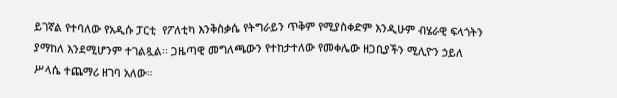ይገኛል የተባለው የአዲሱ ፓርቲ  የፖለቲካ እንቅስቃሴ የትግራይን ጥቅም የሚያስቀድም እንዲሁም ብሄራዊ ፍላጎትን ያማከለ እንደሚሆንም ተገልጿል፡፡ ጋዜጣዊ መግለጫውን የተከታተለው የመቀሌው ዘጋቢያችን ሚሊዮን ኃይለ ሥላሴ ተጨማሪ ዘገባ አለው።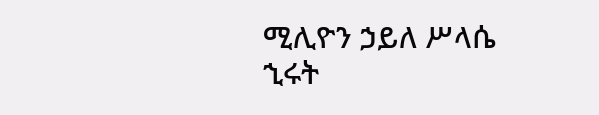ሚሊዮን ኃይለ ሥላሴ
ኂሩት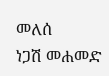መለሰ
ነጋሽ መሐመድ